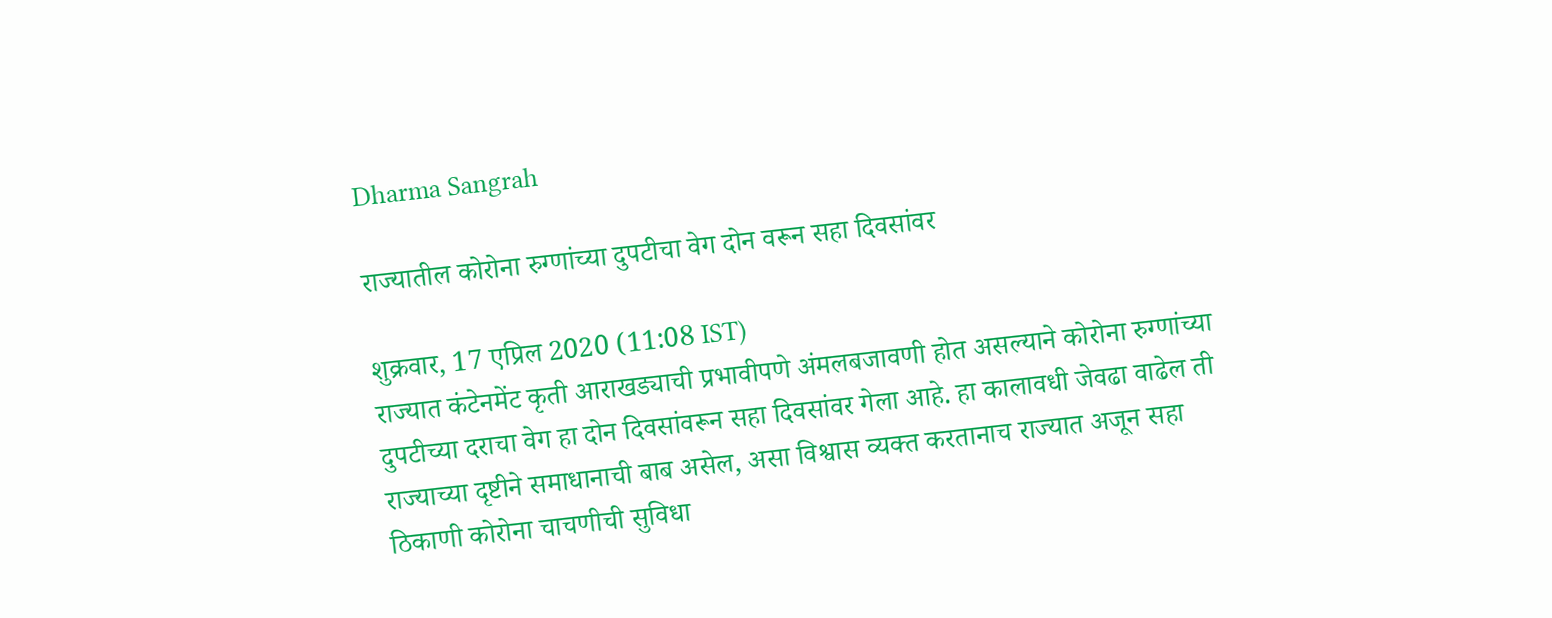Dharma Sangrah

राज्यातील कोरोना रुग्णांच्या दुपटीचा वेग दोन वरून सहा दिवसांवर

शुक्रवार, 17 एप्रिल 2020 (11:08 IST)
राज्यात कंटेनमेंट कृती आराखड्याची प्रभावीपणे अंमलबजावणी होत असल्याने कोरोना रुग्णांच्या दुपटीच्या दराचा वेग हा दोन दिवसांवरून सहा दिवसांवर गेला आहे. हा कालावधी जेवढा वाढेल ती राज्याच्या दृष्टीने समाधानाची बाब असेल, असा विश्वास व्यक्त करतानाच राज्यात अजून सहा ठिकाणी कोरोना चाचणीची सुविधा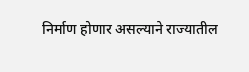निर्माण होणार असल्याने राज्यातील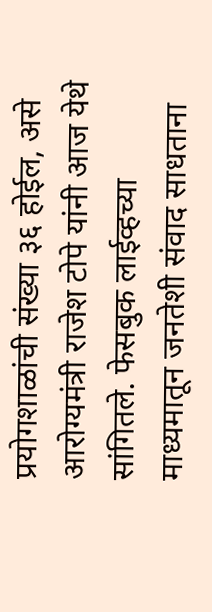प्रयोगशाळांची संख्या ३६ होईल, असे आरोग्यमंत्री राजेश टोपे यांनी आज येथे सांगितले. फेसबुक लाईव्हच्या माध्यमातून जनतेशी संवाद साधताना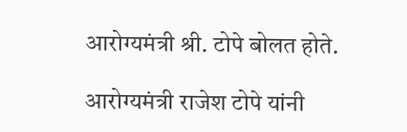आरोग्यमंत्री श्री. टोपे बोलत होते.

आरोग्यमंत्री राजेश टोपे यांनी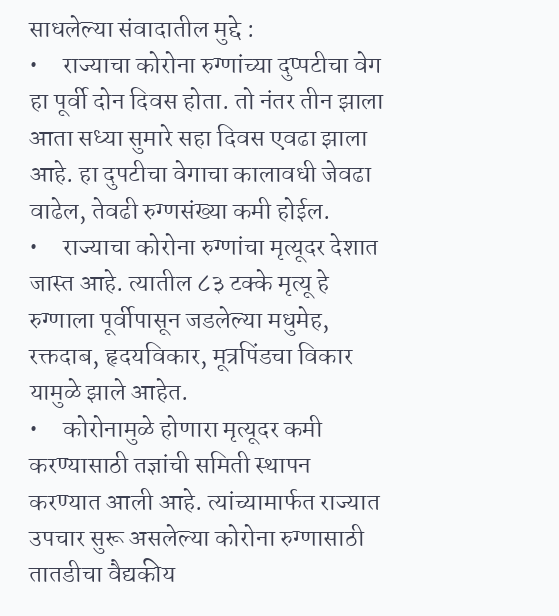साधलेल्या संवादातील मुद्दे :
•     राज्याचा कोरोना रुग्णांच्या दुप्पटीचा वेग हा पूर्वी दोन दिवस होता. तो नंतर तीन झाला आता सध्या सुमारे सहा दिवस एवढा झाला आहे. हा दुपटीचा वेगाचा कालावधी जेवढा वाढेल, तेवढी रुग्णसंख्या कमी होईल.
•     राज्याचा कोरोना रुग्णांचा मृत्यूदर देशात जास्त आहे. त्यातील ८३ टक्के मृत्यू हे रुग्णाला पूर्वीपासून जडलेल्या मधुमेह, रक्तदाब, हृदयविकार, मूत्रपिंडचा विकार यामुळे झाले आहेत.
•     कोरोनामुळे होणारा मृत्यूदर कमी करण्यासाठी तज्ञांची समिती स्थापन करण्यात आली आहे. त्यांच्यामार्फत राज्यात उपचार सुरू असलेल्या कोरोना रुग्णासाठी तातडीचा वैद्यकीय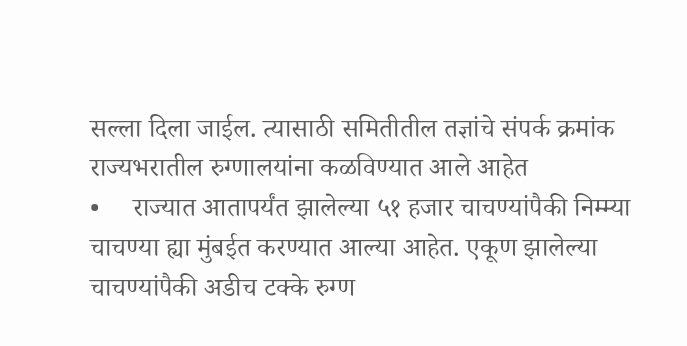सल्ला दिला जाईल. त्यासाठी समितीतील तज्ञांचे संपर्क क्रमांक राज्यभरातील रुग्णालयांना कळविण्यात आले आहेत
•     राज्यात आतापर्यंत झालेल्या ५१ हजार चाचण्यांपैकी निम्म्या चाचण्या ह्या मुंबईत करण्यात आल्या आहेत. एकूण झालेल्या चाचण्यांपैकी अडीच टक्के रुग्ण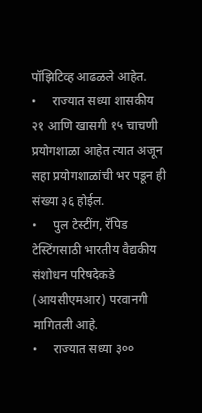पॉझिटिव्ह आढळले आहेत.
•     राज्यात सध्या शासकीय २१ आणि खासगी १५ चाचणी प्रयोगशाळा आहेत त्यात अजून सहा प्रयोगशाळांची भर पडून ही संख्या ३६ होईल.
•     पुल टेस्टींग, रॅपिड टेस्टिंगसाठी भारतीय वैद्यकीय संशोधन परिषदेकडे (आयसीएमआर) परवानगी मागितली आहे.
•     राज्यात सध्या ३००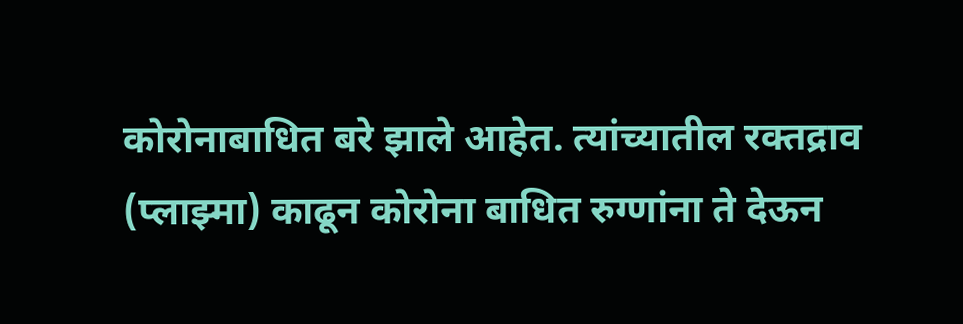कोरोनाबाधित बरे झाले आहेत. त्यांच्यातील रक्तद्राव (प्लाझ्मा) काढून कोरोना बाधित रुग्णांना ते देऊन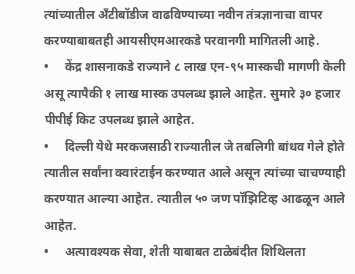त्यांच्यातील अँटीबॉडीज वाढविण्याच्या नवीन तंत्रज्ञानाचा वापर करण्याबाबतही आयसीएमआरकडे परवानगी मागितली आहे.
•     केंद्र शासनाकडे राज्याने ८ लाख एन-९५ मास्कची मागणी केली असू त्यापैकी १ लाख मास्क उपलब्ध झाले आहेत. सुमारे ३० हजार पीपीई किट उपलब्ध झाले आहेत.
•     दिल्ली येथे मरकजसाठी राज्यातील जे तबलिगी बांधव गेले होते त्यातील सर्वांना क्वारंटाईन करण्यात आले असून त्यांच्या चाचण्याही करण्यात आल्या आहेत. त्यातील ५० जण पॉझिटिव्ह आढळून आले आहेत.
•     अत्यावश्यक सेवा, शेती याबाबत टाळेबंदीत शिथिलता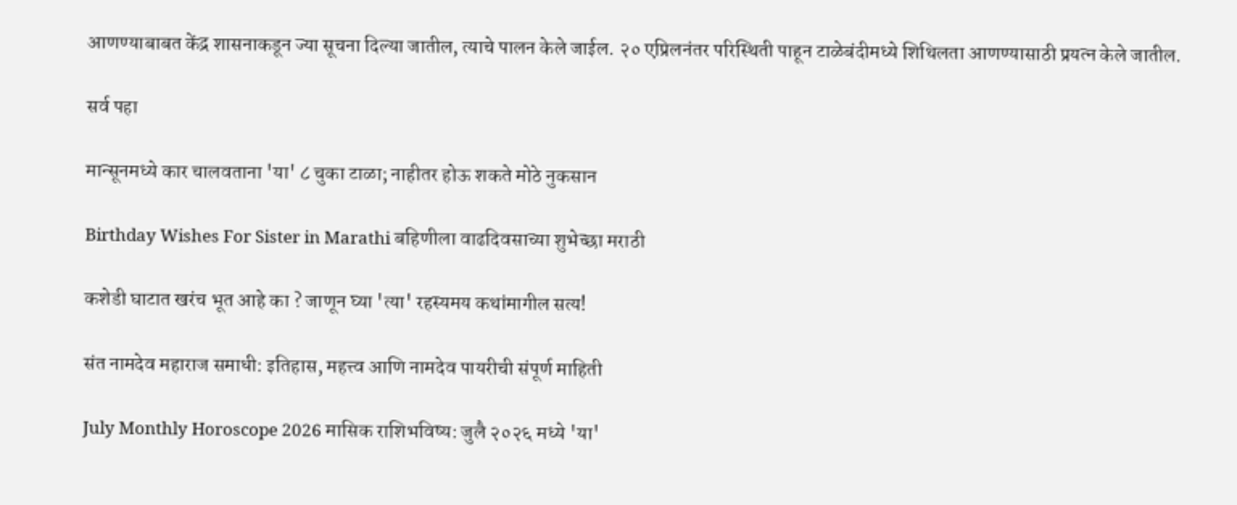आणण्याबाबत केंद्र शासनाकडून ज्या सूचना दिल्या जातील, त्याचे पालन केले जाईल. २० एप्रिलनंतर परिस्थिती पाहून टाळेबंदीमध्ये शिथिलता आणण्यासाठी प्रयत्न केले जातील.

सर्व पहा

मान्सूनमध्ये कार चालवताना 'या' ८ चुका टाळा; नाहीतर होऊ शकते मोठे नुकसान

Birthday Wishes For Sister in Marathi बहिणीला वाढदिवसाच्या शुभेच्छा मराठी

कशेडी घाटात खरंच भूत आहे का ? जाणून घ्या 'त्या' रहस्यमय कथांमागील सत्य!

संत नामदेव महाराज समाधी: इतिहास, महत्त्व आणि नामदेव पायरीची संपूर्ण माहिती

July Monthly Horoscope 2026 मासिक राशिभविष्य: जुलै २०२६ मध्ये 'या'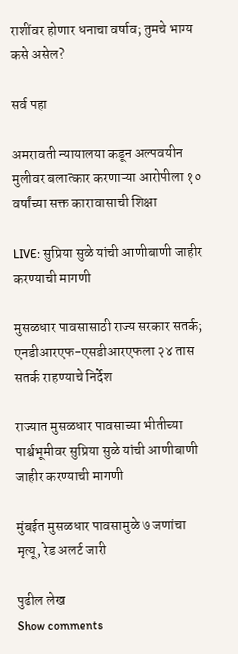राशींवर होणार धनाचा वर्षाव; तुमचे भाग्य कसे असेल?

सर्व पहा

अमरावती न्यायालया कडून अल्पवयीन मुलीवर बलात्कार करणाऱ्या आरोपीला १० वर्षांच्या सक्त कारावासाची शिक्षा

LIVE: सुप्रिया सुळे यांची आणीबाणी जाहीर करण्याची मागणी

मुसळधार पावसासाठी राज्य सरकार सतर्क; एनडीआरएफ-एसडीआरएफला २४ तास सतर्क राहण्याचे निर्देश

राज्यात मुसळधार पावसाच्या भीतीच्या पार्श्वभूमीवर सुप्रिया सुळे यांची आणीबाणी जाहीर करण्याची मागणी

मुंबईत मुसळधार पावसामुळे ७ जणांचा मृत्यू, रेड अलर्ट जारी

पुढील लेख
Show comments